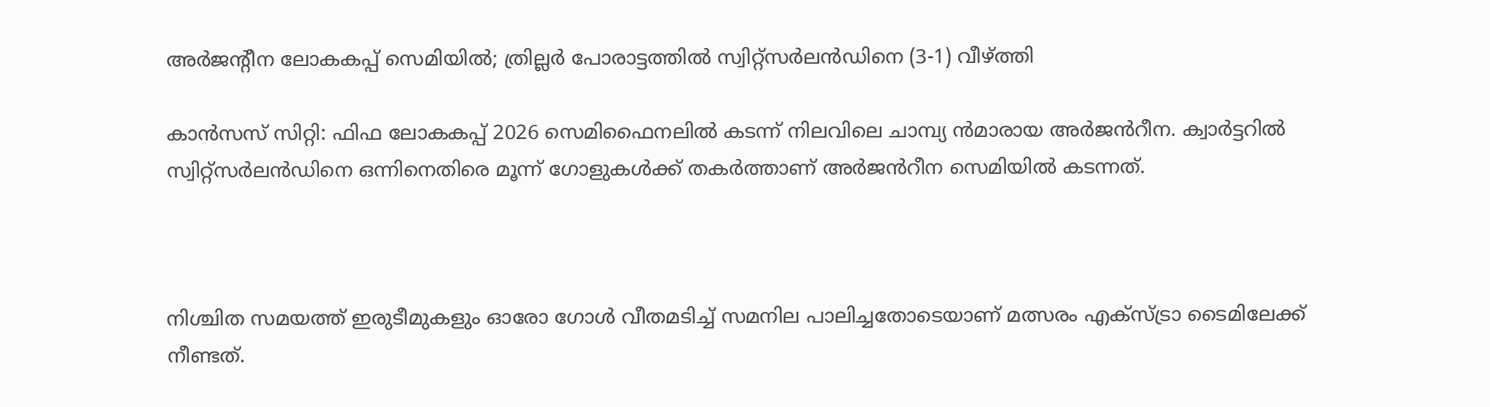അർജന്റീന ലോകകപ്പ് സെമിയിൽ; ത്രില്ലർ പോരാട്ടത്തിൽ സ്വിറ്റ്സർലൻഡിനെ (3-1) വീഴ്ത്തി

കാൻസസ് സിറ്റി: ഫിഫ ലോകകപ്പ് 2026 സെമിഫൈനലിൽ കടന്ന് നിലവിലെ ചാമ്പ്യ ൻമാരായ അർജൻറീന. ക്വാർട്ടറിൽ സ്വിറ്റ്സർലൻഡിനെ ഒന്നിനെതിരെ മൂന്ന് ഗോളുകൾക്ക് തകർത്താണ് അർജൻറീന സെമിയിൽ കടന്നത്.



നിശ്ചിത സമയത്ത് ഇരുടീമുകളും ഓരോ ഗോൾ വീതമടിച്ച് സമനില പാലിച്ചതോടെയാണ് മത്സരം എക്സ്ട്രാ ടൈമിലേക്ക് നീണ്ടത്.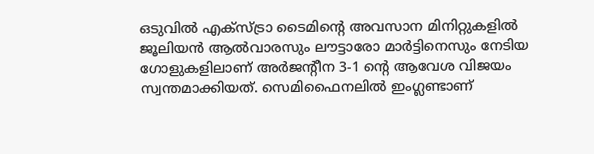ഒടുവിൽ എക്സ്ട്രാ ടൈമിന്റെ അവസാന മിനിറ്റുകളിൽ ജൂലിയൻ ആൽവാരസും ലൗട്ടാരോ മാർട്ടിനെസും നേടിയ ഗോളുകളിലാണ് അർജന്റീന 3-1 ന്റെ ആവേശ വിജയം സ്വന്തമാക്കിയത്. സെമിഫൈനലിൽ ഇംഗ്ലണ്ടാണ്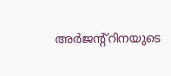അർജന്റ്റിനയുടെ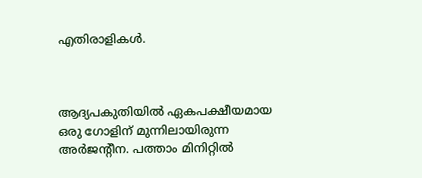എതിരാളികൾ.



ആദ്യപകുതിയിൽ ഏകപക്ഷീയമായ ഒരു ഗോളിന് മുന്നിലായിരുന്ന അർജന്റീന. പത്താം മിനിറ്റിൽ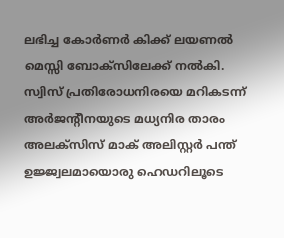ലഭിച്ച കോർണർ കിക്ക് ലയണൽ മെസ്സി ബോക്‌സിലേക്ക് നൽകി. സ്വിസ് പ്രതിരോധനിരയെ മറികടന്ന് അർജന്റീനയുടെ മധ്യനിര താരം അലക്സിസ് മാക് അലിസ്റ്റർ പന്ത് ഉജ്ജ്വലമായൊരു ഹെഡറിലൂടെ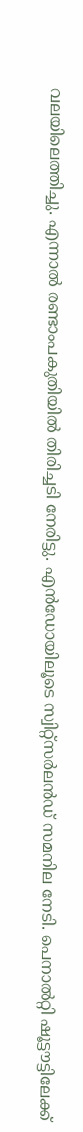വലയിലെത്തിച്ചു. എന്നാൽ രണ്ടാംപകുതിയിൽ തിരിച്ചടി നേരിട്ടു. എൻഡോയിലൂടെ സ്വിറ്റ്സർലൻഡ് സമനില നേടി. പെനാൽറ്റി ഷൂട്ടൗട്ടിലേക്ക്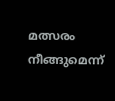മത്സരം നീങ്ങുമെന്ന്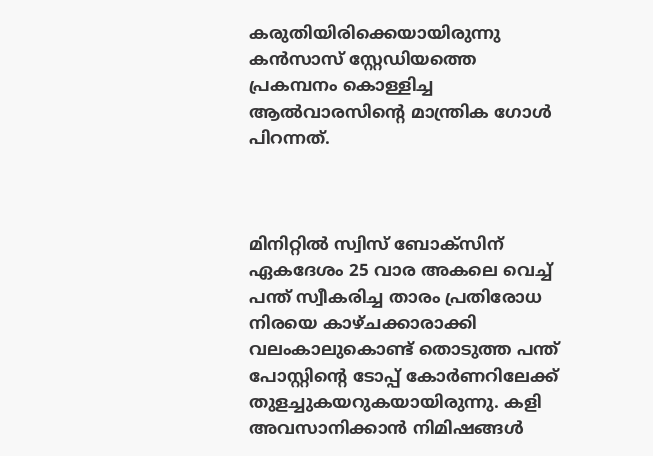കരുതിയിരിക്കെയായിരുന്നു കൻസാസ് സ്റ്റേഡിയത്തെ പ്രകമ്പനം കൊള്ളിച്ച ആൽവാരസിൻ്റെ മാന്ത്രിക ഗോൾ പിറന്നത്.



മിനിറ്റിൽ സ്വിസ് ബോക്സിന് ഏകദേശം 25 വാര അകലെ വെച്ച് പന്ത് സ്വീകരിച്ച താരം പ്രതിരോധ നിരയെ കാഴ്ചക്കാരാക്കി വലംകാലുകൊണ്ട് തൊടുത്ത പന്ത് പോസ്റ്റിന്റെ ടോപ്പ് കോർണറിലേക്ക് തുളച്ചുകയറുകയായിരുന്നു. കളി അവസാനിക്കാൻ നിമിഷങ്ങൾ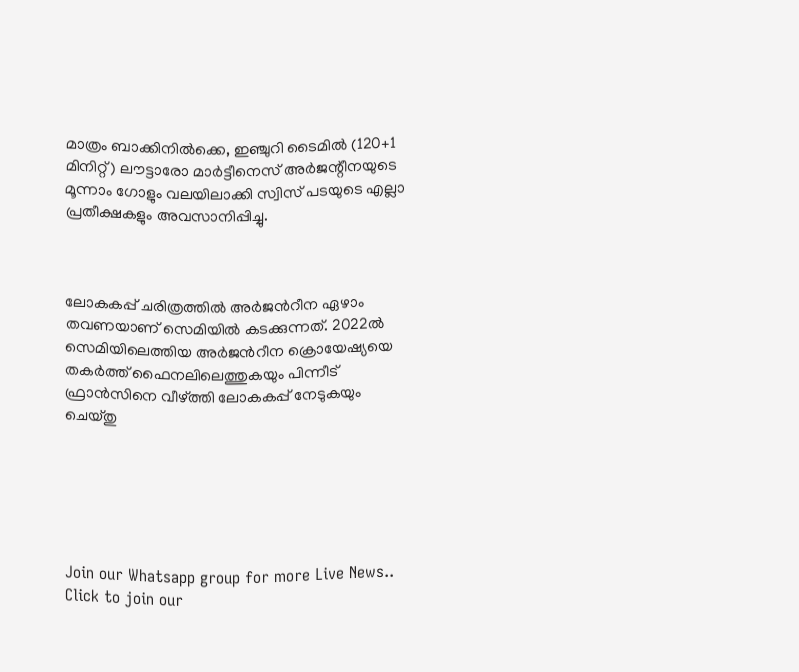മാത്രം ബാക്കിനിൽക്കെ, ഇഞ്ചുറി ടൈമിൽ (120+1 മിനിറ്റ്) ലൗട്ടാരോ മാർട്ടീനെസ് അർജന്റീനയുടെ മൂന്നാം ഗോളും വലയിലാക്കി സ്വിസ് പടയുടെ എല്ലാ പ്രതീക്ഷകളും അവസാനിപ്പിച്ചു.



ലോകകപ്പ് ചരിത്രത്തിൽ അർജൻറീന ഏഴാം തവണയാണ് സെമിയിൽ കടക്കുന്നത്. 2022ൽ സെമിയിലെത്തിയ അർജൻറീന ക്രൊയേഷ്യയെ തകർത്ത് ഫൈനലിലെത്തുകയും പിന്നീട് ഫ്രാൻസിനെ വീഴ്ത്തി ലോകകപ്പ് നേടുകയും ചെയ്‌തു






Join our Whatsapp group for more Live News..
Click to join our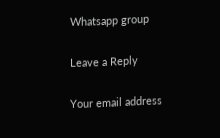Whatsapp group

Leave a Reply

Your email address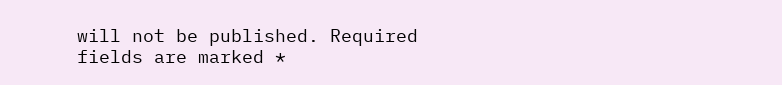will not be published. Required fields are marked *